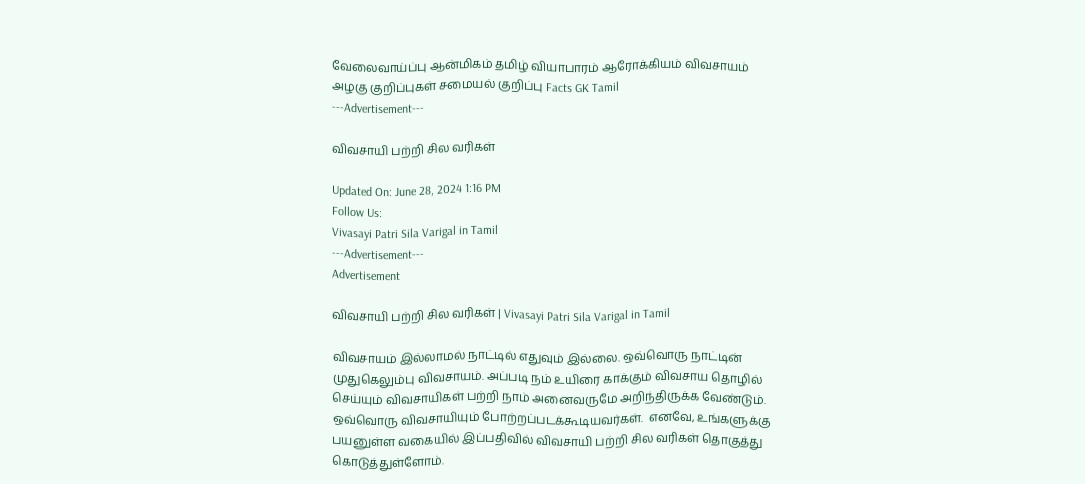வேலைவாய்ப்பு ஆன்மிகம் தமிழ் வியாபாரம் ஆரோக்கியம் விவசாயம் அழகு குறிப்புகள் சமையல் குறிப்பு Facts GK Tamil
---Advertisement---

விவசாயி பற்றி சில வரிகள்

Updated On: June 28, 2024 1:16 PM
Follow Us:
Vivasayi Patri Sila Varigal in Tamil
---Advertisement---
Advertisement

விவசாயி பற்றி சில வரிகள் | Vivasayi Patri Sila Varigal in Tamil

விவசாயம் இல்லாமல் நாட்டில் எதுவும் இல்லை. ஒவ்வொரு நாட்டின் முதுகெலும்பு விவசாயம். அப்படி நம் உயிரை காக்கும் விவசாய தொழில் செய்யும் விவசாயிகள் பற்றி நாம் அனைவருமே அறிந்திருக்க வேண்டும். ஒவ்வொரு விவசாயியும் போற்றப்படக்கூடியவர்கள்.  எனவே, உங்களுக்கு பயனுள்ள வகையில் இப்பதிவில் விவசாயி பற்றி சில வரிகள் தொகுத்து கொடுத்துள்ளோம்.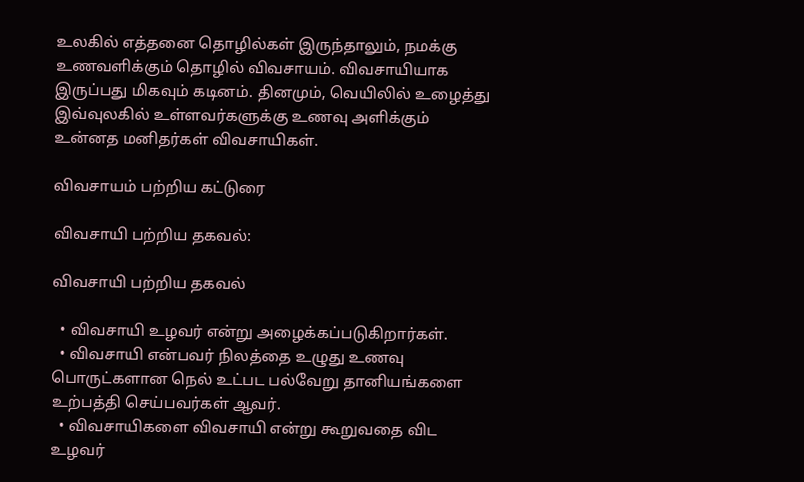உலகில் எத்தனை தொழில்கள் இருந்தாலும், நமக்கு உணவளிக்கும் தொழில் விவசாயம். விவசாயியாக இருப்பது மிகவும் கடினம். தினமும், வெயிலில் உழைத்து இவ்வுலகில் உள்ளவர்களுக்கு உணவு அளிக்கும் உன்னத மனிதர்கள் விவசாயிகள்.

விவசாயம் பற்றிய கட்டுரை

விவசாயி பற்றிய தகவல்:

விவசாயி பற்றிய தகவல்

  • விவசாயி உழவர் என்று அழைக்கப்படுகிறார்கள்.
  • விவசாயி என்பவர் நிலத்தை உழுது உணவு பொருட்களான நெல் உட்பட பல்வேறு தானியங்களை உற்பத்தி செய்பவர்கள் ஆவர்.
  • விவசாயிகளை விவசாயி என்று கூறுவதை விட உழவர்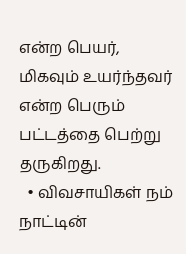என்ற பெயர், மிகவும் உயர்ந்தவர் என்ற பெரும் பட்டத்தை பெற்று தருகிறது.
  • விவசாயிகள் நம் நாட்டின்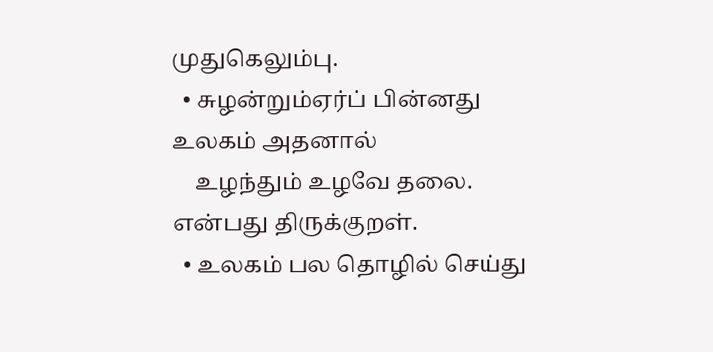முதுகெலும்பு.
  • சுழன்றும்ஏர்ப் பின்னது உலகம் அதனால்
    உழந்தும் உழவே தலை. என்பது திருக்குறள்.
  • உலகம் பல தொழில் செய்து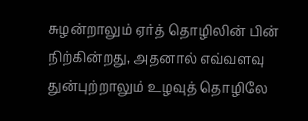சுழன்றாலும் ஏர்த் தொழிலின் பின் நிற்கின்றது, அதனால் எவ்வளவு துன்புற்றாலும் உழவுத் தொழிலே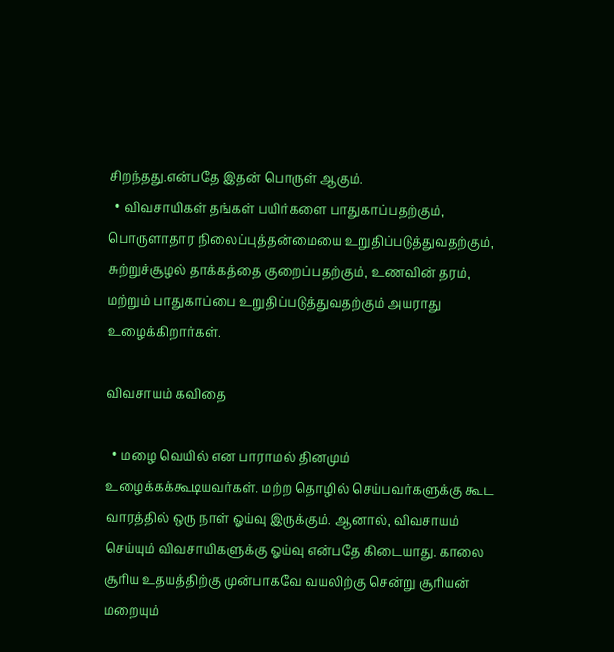சிறந்தது.என்பதே இதன் பொருள் ஆகும்.
  • விவசாயிகள் தங்கள் பயிர்களை பாதுகாப்பதற்கும், பொருளாதார நிலைப்புத்தன்மையை உறுதிப்படுத்துவதற்கும், சுற்றுச்சூழல் தாக்கத்தை குறைப்பதற்கும், உணவின் தரம், மற்றும் பாதுகாப்பை உறுதிப்படுத்துவதற்கும் அயராது உழைக்கிறார்கள்.

விவசாயம் கவிதை

  • மழை வெயில் என பாராமல் தினமும் உழைக்கக்கூடியவர்கள். மற்ற தொழில் செய்பவர்களுக்கு கூட வாரத்தில் ஒரு நாள் ஓய்வு இருக்கும். ஆனால், விவசாயம் செய்யும் விவசாயிகளுக்கு ஓய்வு என்பதே கிடையாது. காலை சூரிய உதயத்திற்கு முன்பாகவே வயலிற்கு சென்று சூரியன் மறையும்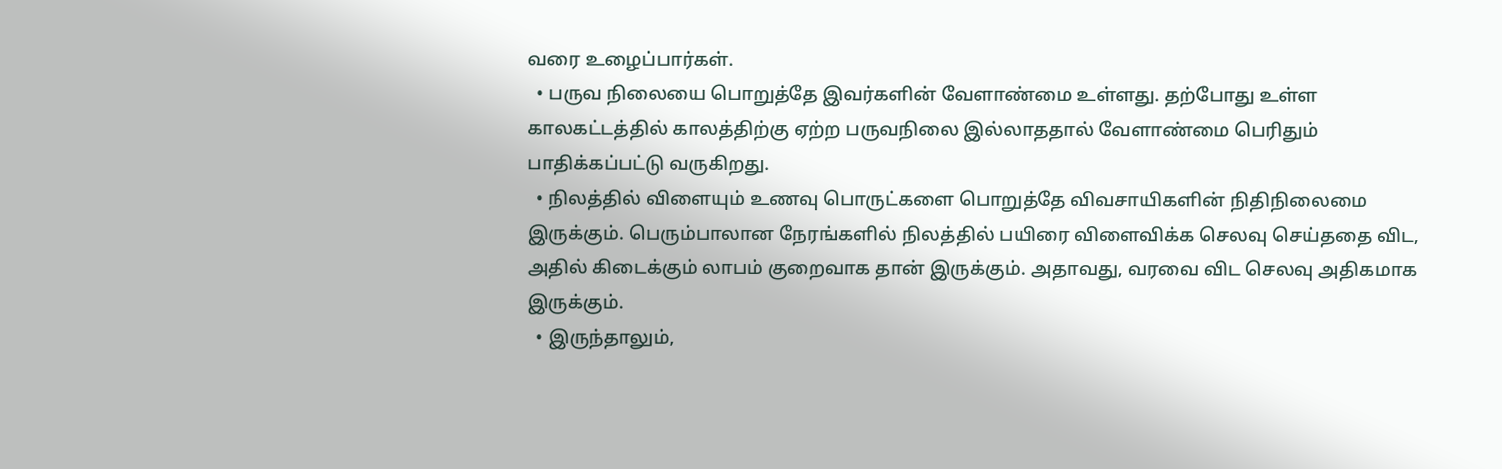வரை உழைப்பார்கள்.
  • பருவ நிலையை பொறுத்தே இவர்களின் வேளாண்மை உள்ளது. தற்போது உள்ள காலகட்டத்தில் காலத்திற்கு ஏற்ற பருவநிலை இல்லாததால் வேளாண்மை பெரிதும் பாதிக்கப்பட்டு வருகிறது.
  • நிலத்தில் விளையும் உணவு பொருட்களை பொறுத்தே விவசாயிகளின் நிதிநிலைமை இருக்கும். பெரும்பாலான நேரங்களில் நிலத்தில் பயிரை விளைவிக்க செலவு செய்ததை விட, அதில் கிடைக்கும் லாபம் குறைவாக தான் இருக்கும். அதாவது, வரவை விட செலவு அதிகமாக இருக்கும்.
  • இருந்தாலும்,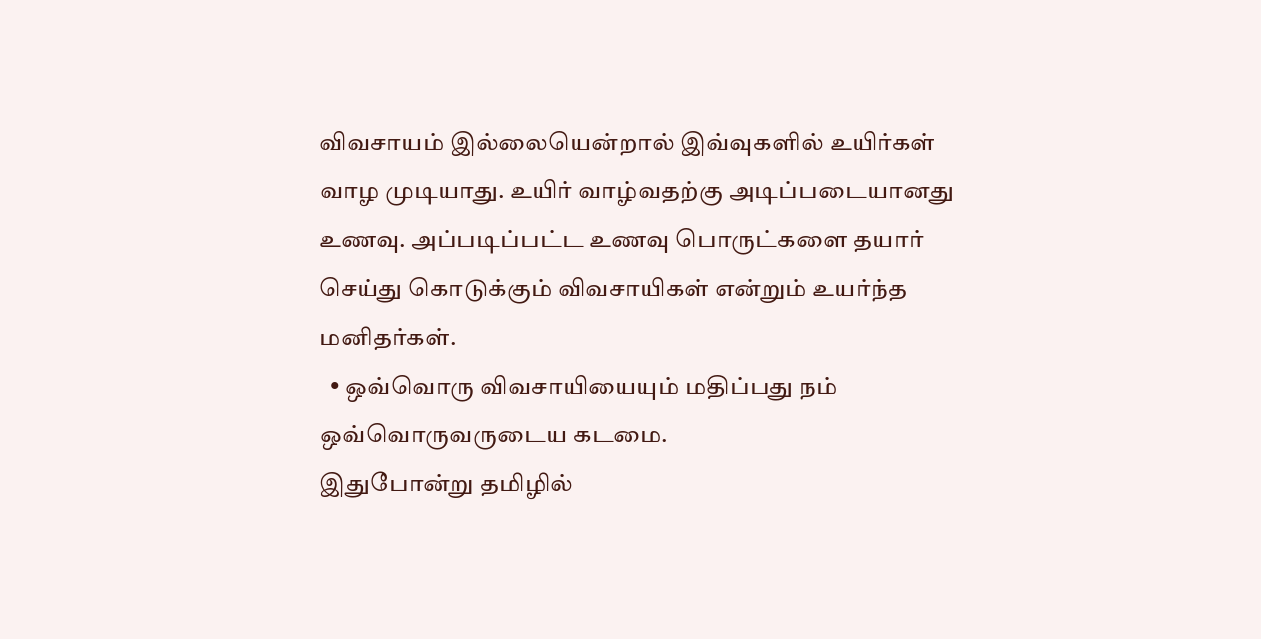விவசாயம் இல்லையென்றால் இவ்வுகளில் உயிர்கள் வாழ முடியாது. உயிர் வாழ்வதற்கு அடிப்படையானது உணவு. அப்படிப்பட்ட உணவு பொருட்களை தயார் செய்து கொடுக்கும் விவசாயிகள் என்றும் உயர்ந்த மனிதர்கள்.
  • ஒவ்வொரு விவசாயியையும் மதிப்பது நம் ஒவ்வொருவருடைய கடமை.
இதுபோன்று தமிழில்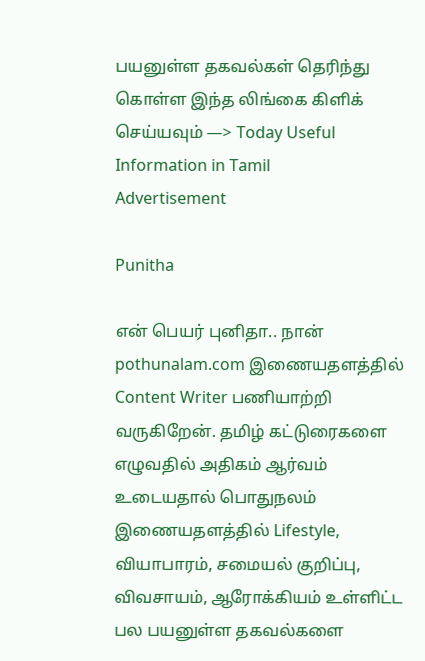பயனுள்ள தகவல்கள் தெரிந்து கொள்ள இந்த லிங்கை கிளிக் செய்யவும் —> Today Useful Information in Tamil
Advertisement

Punitha

என் பெயர் புனிதா.. நான் pothunalam.com இணையதளத்தில் Content Writer பணியாற்றி வருகிறேன். தமிழ் கட்டுரைகளை எழுவதில் அதிகம் ஆர்வம் உடையதால் பொதுநலம் இணையதளத்தில் Lifestyle, வியாபாரம், சமையல் குறிப்பு, விவசாயம், ஆரோக்கியம் உள்ளிட்ட பல பயனுள்ள தகவல்களை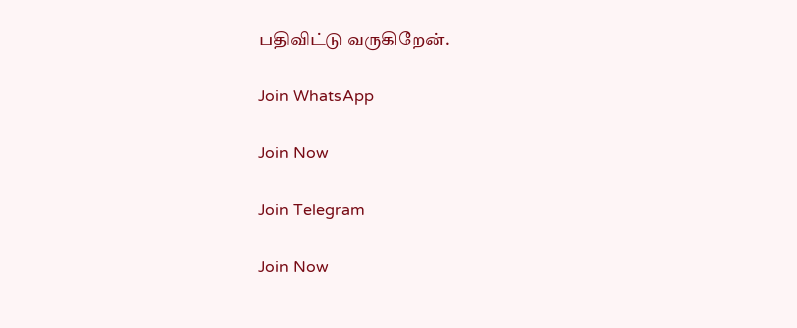பதிவிட்டு வருகிறேன்.

Join WhatsApp

Join Now

Join Telegram

Join Now